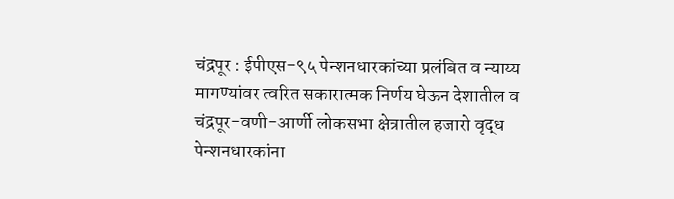चंद्रपूर : ईपीएस-९५ पेन्शनधारकांच्या प्रलंबित व न्याय्य मागण्यांवर त्वरित सकारात्मक निर्णय घेऊन देशातील व चंद्रपूर-वणी-आर्णी लोकसभा क्षेत्रातील हजारो वृद्ध पेन्शनधारकांना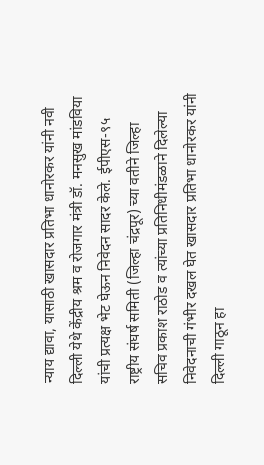न्याय द्यावा, यासाठी खासदार प्रतिभा धानोरकर यांनी नवी दिल्ली येथे केंद्रीय श्रम व रोजगार मंत्री डॉ. मनसुख मांडविया यांची प्रत्यक्ष भेट घेऊन निवेदन सादर केले. ईपीएस-९५ राष्ट्रीय संघर्ष समिती (जिल्हा चंद्रपूर) च्या वतीने जिल्हा सचिव प्रकाश राठोड व त्यांच्या प्रतिनिधीमंडळाने दिलेल्या निवेदनाची गंभीर दखल घेत खासदार प्रतिभा धानोरकर यांनी दिल्ली गाठून हा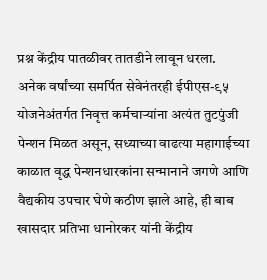प्रश्न केंद्रीय पातळीवर तातडीने लावून धरला.
अनेक वर्षांच्या समर्पित सेवेनंतरही ईपीएस-९५ योजनेअंतर्गत निवृत्त कर्मचाऱ्यांना अत्यंत तुटपुंजी पेन्शन मिळत असून, सध्याच्या वाढत्या महागाईच्या काळात वृद्ध पेन्शनधारकांना सन्मानाने जगणे आणि वैद्यकीय उपचार घेणे कठीण झाले आहे, ही बाब खासदार प्रतिभा धानोरकर यांनी केंद्रीय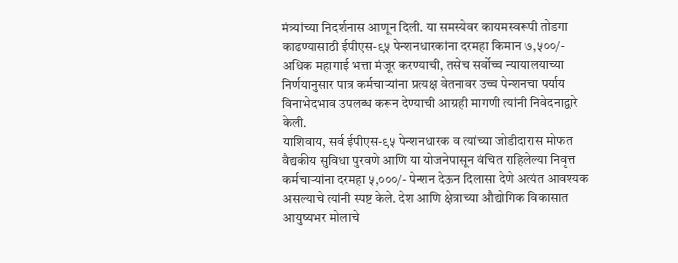मंत्र्यांच्या निदर्शनास आणून दिली. या समस्येवर कायमस्वरूपी तोडगा काढण्यासाठी ईपीएस-९५ पेन्शनधारकांना दरमहा किमान ७,५००/- अधिक महागाई भत्ता मंजूर करण्याची, तसेच सर्वोच्च न्यायालयाच्या निर्णयानुसार पात्र कर्मचाऱ्यांना प्रत्यक्ष वेतनावर उच्च पेन्शनचा पर्याय विनाभेदभाव उपलब्ध करून देण्याची आग्रही मागणी त्यांनी निवेदनाद्वारे केली.
याशिवाय, सर्व ईपीएस-९५ पेन्शनधारक व त्यांच्या जोडीदारास मोफत वैद्यकीय सुविधा पुरवणे आणि या योजनेपासून वंचित राहिलेल्या निवृत्त कर्मचाऱ्यांना दरमहा ५,०००/- पेन्शन देऊन दिलासा देणे अत्यंत आवश्यक असल्याचे त्यांनी स्पष्ट केले. देश आणि क्षेत्राच्या औद्योगिक विकासात आयुष्यभर मोलाचे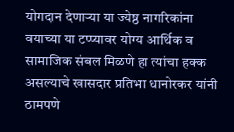योगदान देणाऱ्या या ज्येष्ठ नागरिकांना वयाच्या या टप्प्यावर योग्य आर्थिक व सामाजिक संबल मिळणे हा त्यांचा हक्क असल्याचे खासदार प्रतिभा धानोरकर यांनी ठामपणे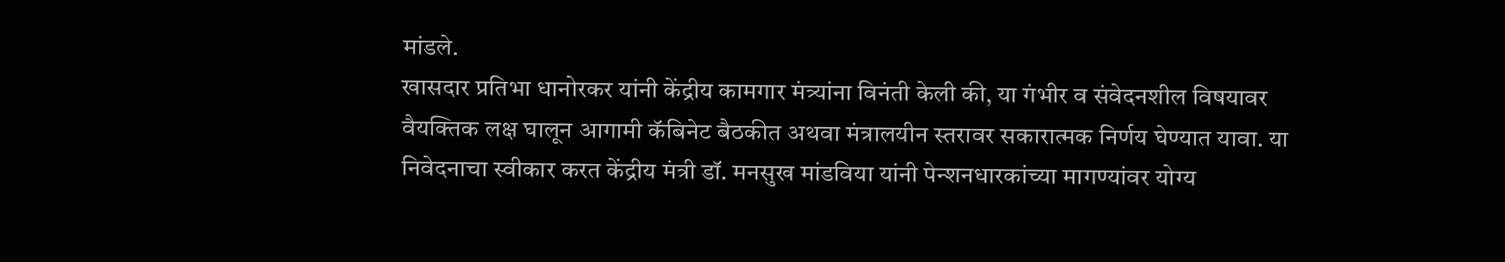मांडले.
खासदार प्रतिभा धानोरकर यांनी केंद्रीय कामगार मंत्र्यांना विनंती केली की, या गंभीर व संवेदनशील विषयावर वैयक्तिक लक्ष घालून आगामी कॅबिनेट बैठकीत अथवा मंत्रालयीन स्तरावर सकारात्मक निर्णय घेण्यात यावा. या निवेदनाचा स्वीकार करत केंद्रीय मंत्री डॉ. मनसुख मांडविया यांनी पेन्शनधारकांच्या मागण्यांवर योग्य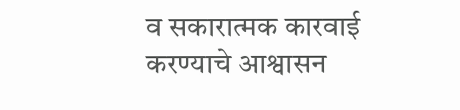व सकारात्मक कारवाई करण्याचे आश्वासन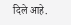दिले आहे.